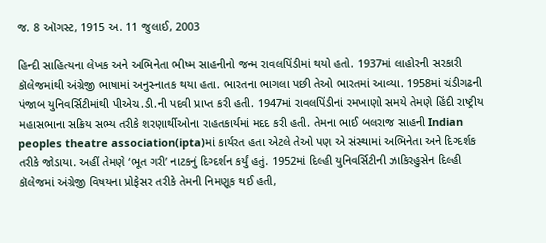જ. 8 ઑગસ્ટ, 1915 અ. 11 જુલાઈ, 2003

હિન્દી સાહિત્યના લેખક અને અભિનેતા ભીષ્મ સાહનીનો જન્મ રાવલપિંડીમાં થયો હતો. 1937માં લાહોરની સરકારી કૉલેજમાંથી અંગ્રેજી ભાષામાં અનુસ્નાતક થયા હતા. ભારતના ભાગલા પછી તેઓ ભારતમાં આવ્યા. 1958માં ચંડીગઢની પંજાબ યુનિવર્સિટીમાંથી પીએચ.ડી.ની પદવી પ્રાપ્ત કરી હતી. 1947માં રાવલપિંડીનાં રમખાણો સમયે તેમણે હિંદી રાષ્ટ્રીય મહાસભાના સક્રિય સભ્ય તરીકે શરણાર્થીઓના રાહતકાર્યમાં મદદ કરી હતી. તેમના ભાઈ બલરાજ સાહની Indian peoples theatre association(ipta)માં કાર્યરત હતા એટલે તેઓ પણ એ સંસ્થામાં અભિનેતા અને દિગ્દર્શક તરીકે જોડાયા. અહીં તેમણે ‘ભૂત ગરી’ નાટકનું દિગ્દર્શન કર્યું હતું. 1952માં દિલ્હી યુનિવર્સિટીની ઝાકિરહુસેન દિલ્હી કૉલેજમાં અંગ્રેજી વિષયના પ્રોફેસર તરીકે તેમની નિમણૂક થઈ હતી,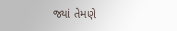જ્યાં તેમણે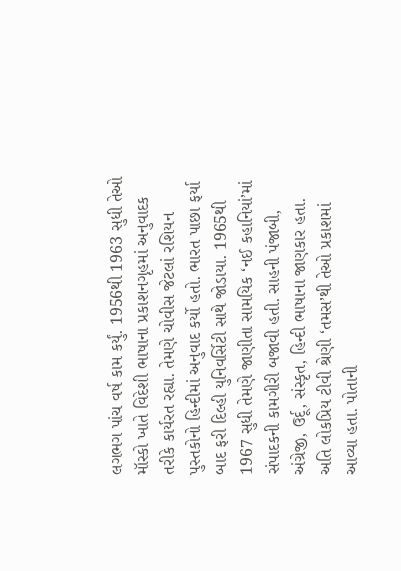લગભગ પાંચ વર્ષ કામ કર્યું. 1956થી 1963 સુધી તેઓ મૉસ્કો ખાતે વિદેશી ભાષાના પ્રકાશનગૃહમાં અનુવાદક તરીકે કાર્યરત રહ્યા. તેમણે ચોવીસ જેટલાં રશિયન પુસ્તકોનો હિન્દીમાં અનુવાદ કર્યો હતો. ભારત પાછા ફર્યા બાદ ફરી દિલ્હી યુનિવર્સિટી સાથે જોડાયા. 1965થી 1967 સુધી તેમણે જાણીતા સામયિક ‘નઈ કહાનિયાં’માં સંપાદકની કામગીરી બજાવી હતી. સાહની પંજાબી, અંગ્રેજી, ઉર્દૂ, સંસ્કૃત, હિન્દી ભાષાના જાણકાર હતા. અતિ લોકપ્રિય ટીવી શ્રેણી ‘તમસ’થી તેઓ પ્રકાશમાં આવ્યા હતા. પોતાની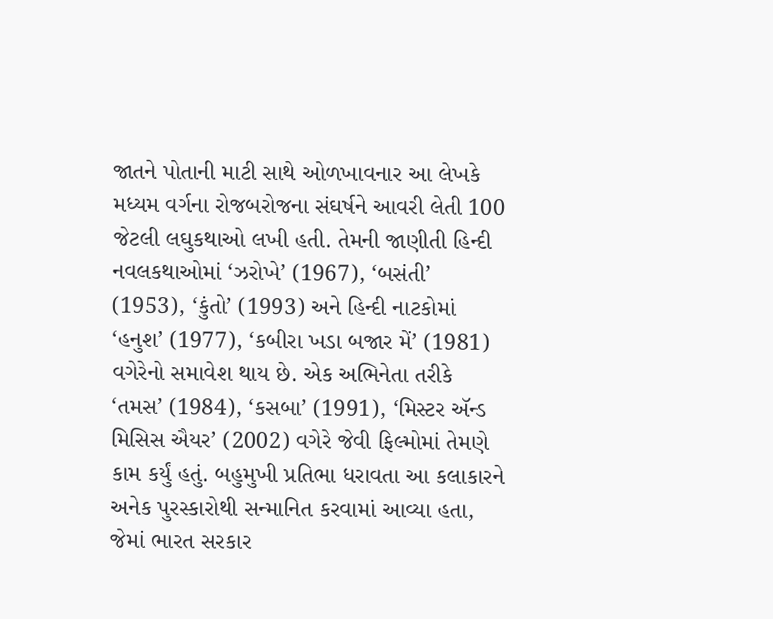જાતને પોતાની માટી સાથે ઓળખાવનાર આ લેખકે મધ્યમ વર્ગના રોજબરોજના સંઘર્ષને આવરી લેતી 100 જેટલી લઘુકથાઓ લખી હતી. તેમની જાણીતી હિન્દી નવલકથાઓમાં ‘ઝરોખે’ (1967), ‘બસંતી’ (1953), ‘કુંતો’ (1993) અને હિન્દી નાટકોમાં ‘હનુશ’ (1977), ‘કબીરા ખડા બજાર મેં’ (1981) વગેરેનો સમાવેશ થાય છે. એક અભિનેતા તરીકે ‘તમસ’ (1984), ‘કસબા’ (1991), ‘મિસ્ટર ઍન્ડ મિસિસ ઐયર’ (2002) વગેરે જેવી ફિલ્મોમાં તેમણે કામ કર્યું હતું. બહુમુખી પ્રતિભા ધરાવતા આ કલાકારને અનેક પુરસ્કારોથી સન્માનિત કરવામાં આવ્યા હતા, જેમાં ભારત સરકાર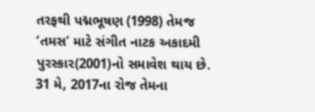તરફથી પદ્મભૂષણ (1998) તેમજ ‘તમસ’ માટે સંગીત નાટક અકાદમી પુરસ્કાર(2001)નો સમાવેશ થાય છે. 31 મે, 2017ના રોજ તેમના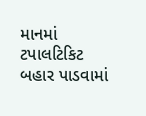માનમાં ટપાલટિકિટ બહાર પાડવામાં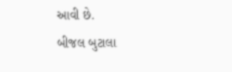આવી છે.
બીજલ બુટાલા